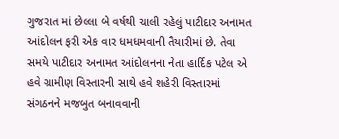ગુજરાત માં છેલ્લા બે વર્ષથી ચાલી રહેલું પાટીદાર અનામત આંદોલન ફરી એક વાર ધમધમવાની તૈયારીમાં છે. તેવા સમયે પાટીદાર અનામત આંદોલનના નેતા હાર્દિક પટેલ એ હવે ગ્રામીણ વિસ્તારની સાથે હવે શહેરી વિસ્તારમાં સંગઠનને મજબુત બનાવવાની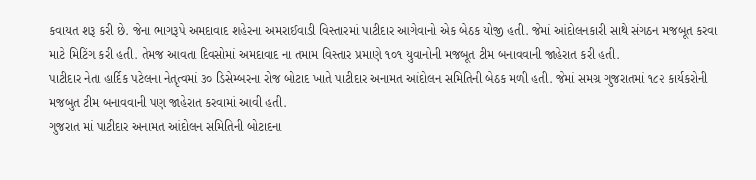કવાયત શરૂ કરી છે. જેના ભાગરૂપે અમદાવાદ શહેરના અમરાઈવાડી વિસ્તારમાં પાટીદાર આગેવાનો એક બેઠક યોજી હતી. જેમાં આંદોલનકારી સાથે સંગઠન મજબૂત કરવા માટે મિટિંગ કરી હતી. તેમજ આવતા દિવસોમાં અમદાવાદ ના તમામ વિસ્તાર પ્રમાણે ૧૦૧ યુવાનોની મજબૂત ટીમ બનાવવાની જાહેરાત કરી હતી.
પાટીદાર નેતા હાર્દિક પટેલના નેતૃત્વમાં ૩૦ ડિસેમ્બરના રોજ બોટાદ ખાતે પાટીદાર અનામત આંદોલન સમિતિની બેઠક મળી હતી. જેમાં સમગ્ર ગુજરાતમાં ૧૮૨ કાર્યકરોની મજબુત ટીમ બનાવવાની પણ જાહેરાત કરવામાં આવી હતી.
ગુજરાત માં પાટીદાર અનામત આંદોલન સમિતિની બોટાદના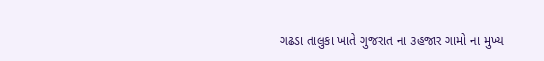ગઢડા તાલુકા ખાતે ગુજરાત ના ૩હજાર ગામો ના મુખ્ય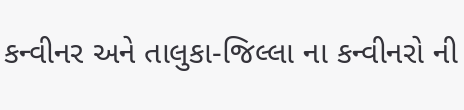કન્વીનર અને તાલુકા-જિલ્લા ના કન્વીનરો ની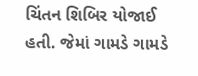ચિંતન શિબિર યોજાઈ હતી. જેમાં ગામડે ગામડે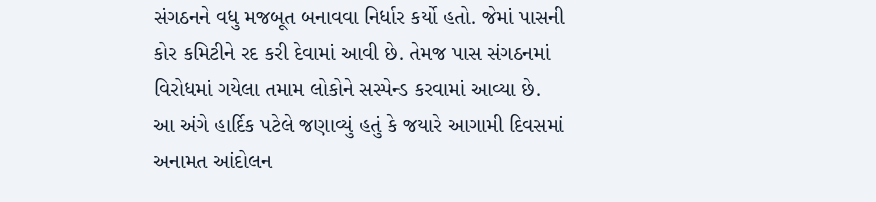સંગઠનને વધુ મજબૂત બનાવવા નિર્ધાર કર્યો હતો. જેમાં પાસની કોર કમિટીને રદ કરી દેવામાં આવી છે. તેમજ પાસ સંગઠનમાં વિરોધમાં ગયેલા તમામ લોકોને સસ્પેન્ડ કરવામાં આવ્યા છે.
આ અંગે હાર્દિક પટેલે જણાવ્યું હતું કે જયારે આગામી દિવસમાં અનામત આંદોલન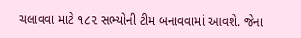ચલાવવા માટે ૧૮૨ સભ્યોની ટીમ બનાવવામાં આવશે. જેના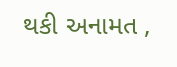થકી અનામત ,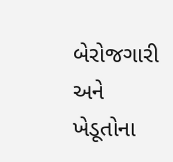બેરોજગારી અને ખેડૂતોના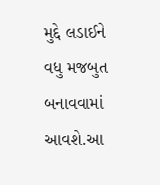મુદ્દે લડાઈને વધુ મજબુત બનાવવામાં આવશે.આ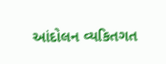આંદોલન વ્યકિતગત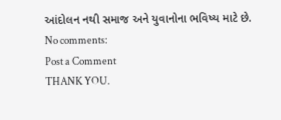આંદોલન નથી સમાજ અને યુવાનોના ભવિષ્ય માટે છે.
No comments:
Post a Comment
THANK YOU.